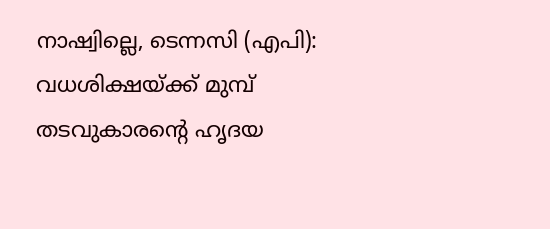നാഷ്വില്ലെ, ടെന്നസി (എപി): വധശിക്ഷയ്ക്ക് മുമ്പ് തടവുകാരൻ്റെ ഹൃദയ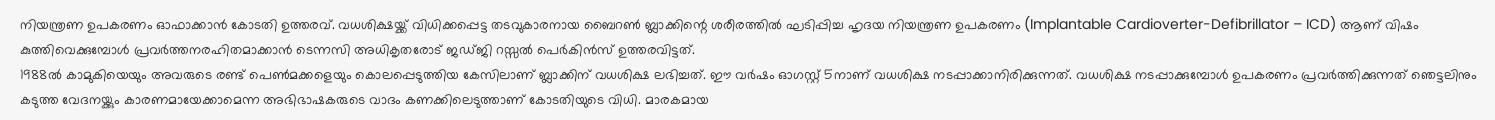നിയന്ത്രണ ഉപകരണം ഓഫാക്കാൻ കോടതി ഉത്തരവ്. വധശിക്ഷയ്ക്ക് വിധിക്കപ്പെട്ട തടവുകാരനായ ബൈറൺ ബ്ലാക്കിന്റെ ശരീരത്തിൽ ഘടിപ്പിച്ച ഹൃദയ നിയന്ത്രണ ഉപകരണം (Implantable Cardioverter-Defibrillator – ICD) ആണ് വിഷം കുത്തിവെക്കുമ്പോൾ പ്രവർത്തനരഹിതമാക്കാൻ ടെന്നസി അധികൃതരോട് ജഡ്ജി റസ്സൽ പെർകിൻസ് ഉത്തരവിട്ടത്.
1988ൽ കാമുകിയെയും അവരുടെ രണ്ട് പെൺമക്കളെയും കൊലപ്പെടുത്തിയ കേസിലാണ് ബ്ലാക്കിന് വധശിക്ഷ ലഭിച്ചത്. ഈ വർഷം ഓഗസ്റ്റ് 5നാണ് വധശിക്ഷ നടപ്പാക്കാനിരിക്കുന്നത്. വധശിക്ഷ നടപ്പാക്കുമ്പോൾ ഉപകരണം പ്രവർത്തിക്കുന്നത് ഞെട്ടലിനും കടുത്ത വേദനയ്ക്കും കാരണമായേക്കാമെന്ന അഭിഭാഷകരുടെ വാദം കണക്കിലെടുത്താണ് കോടതിയുടെ വിധി. മാരകമായ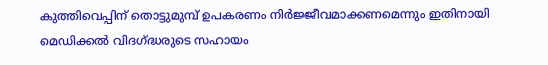കുത്തിവെപ്പിന് തൊട്ടുമുമ്പ് ഉപകരണം നിർജ്ജീവമാക്കണമെന്നും ഇതിനായി മെഡിക്കൽ വിദഗ്ദ്ധരുടെ സഹായം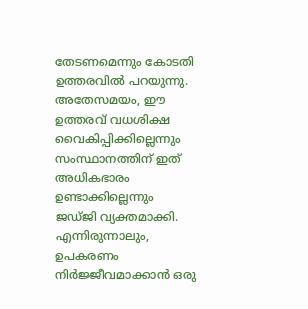തേടണമെന്നും കോടതി ഉത്തരവിൽ പറയുന്നു.
അതേസമയം, ഈ ഉത്തരവ് വധശിക്ഷ വൈകിപ്പിക്കില്ലെന്നും സംസ്ഥാനത്തിന് ഇത് അധികഭാരം ഉണ്ടാക്കില്ലെന്നും ജഡ്ജി വ്യക്തമാക്കി. എന്നിരുന്നാലും, ഉപകരണം നിർജ്ജീവമാക്കാൻ ഒരു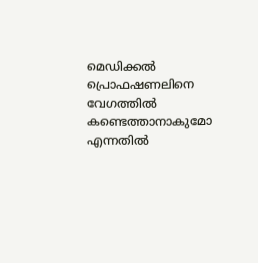മെഡിക്കൽ പ്രൊഫഷണലിനെ വേഗത്തിൽ കണ്ടെത്താനാകുമോ എന്നതിൽ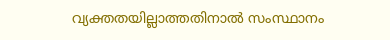വ്യക്തതയില്ലാത്തതിനാൽ സംസ്ഥാനം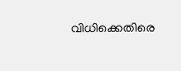വിധിക്കെതിരെ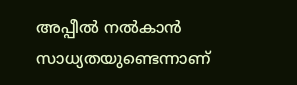അപ്പീൽ നൽകാൻ സാധ്യതയുണ്ടെന്നാണ്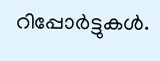റിപ്പോർട്ടുകൾ.